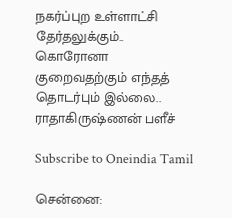நகர்ப்புற உள்ளாட்சி தேர்தலுக்கும்.. கொரோனா குறைவதற்கும் எந்தத் தொடர்பும் இல்லை.. ராதாகிருஷ்ணன் பளீச்

Subscribe to Oneindia Tamil

சென்னை: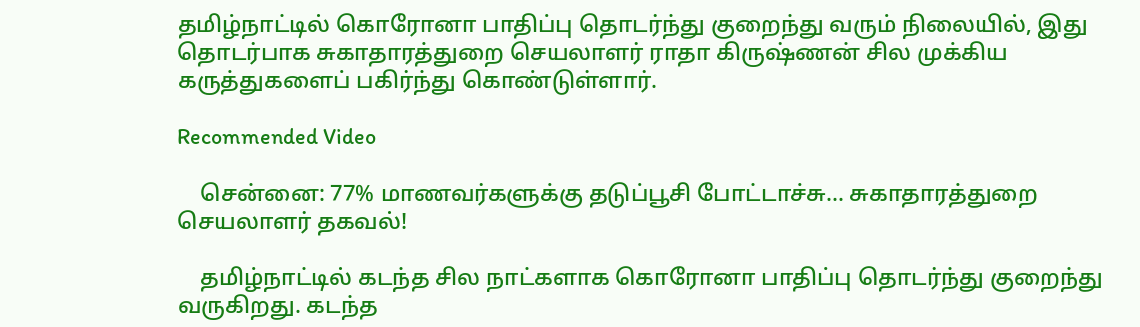தமிழ்நாட்டில் கொரோனா பாதிப்பு தொடர்ந்து குறைந்து வரும் நிலையில், இது தொடர்பாக சுகாதாரத்துறை செயலாளர் ராதா கிருஷ்ணன் சில முக்கிய கருத்துகளைப் பகிர்ந்து கொண்டுள்ளார்.

Recommended Video

    சென்னை: 77% மாணவர்களுக்கு தடுப்பூசி போட்டாச்சு... சுகாதாரத்துறை செயலாளர் தகவல்!

    தமிழ்நாட்டில் கடந்த சில நாட்களாக கொரோனா பாதிப்பு தொடர்ந்து குறைந்து வருகிறது. கடந்த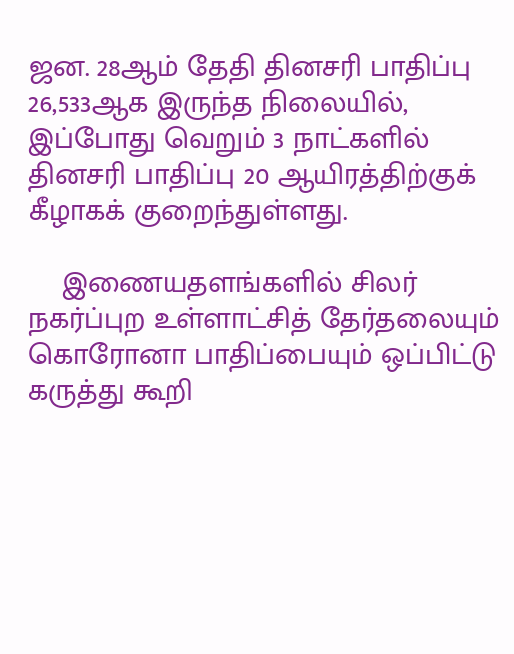ஜன. 28ஆம் தேதி தினசரி பாதிப்பு 26,533ஆக இருந்த நிலையில், இப்போது வெறும் 3 நாட்களில் தினசரி பாதிப்பு 20 ஆயிரத்திற்குக் கீழாகக் குறைந்துள்ளது.

    இணையதளங்களில் சிலர் நகர்ப்புற உள்ளாட்சித் தேர்தலையும் கொரோனா பாதிப்பையும் ஒப்பிட்டு கருத்து கூறி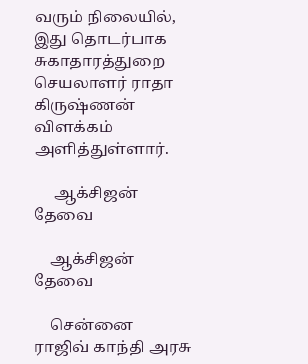வரும் நிலையில், இது தொடர்பாக சுகாதாரத்துறை செயலாளர் ராதா கிருஷ்ணன் விளக்கம் அளித்துள்ளார்.

     ஆக்சிஜன் தேவை

    ஆக்சிஜன் தேவை

    சென்னை ராஜிவ் காந்தி அரசு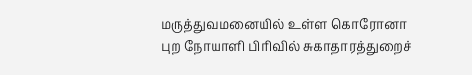மருத்துவமனையில் உள்ள கொரோனா புற நோயாளி பிரிவில் சுகாதாரத்துறைச்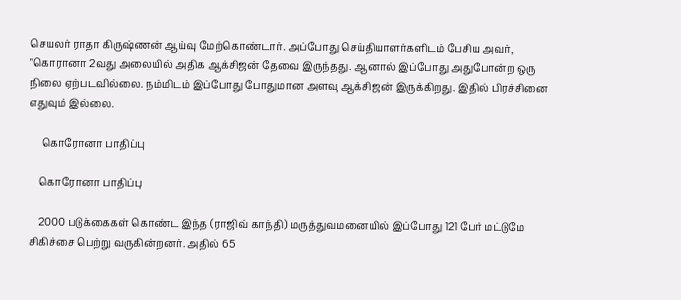செயலர் ராதா கிருஷ்ணன் ஆய்வு மேற்கொண்டார். அப்போது செய்தியாளர்களிடம் பேசிய அவர், "கொரானா 2வது அலையில் அதிக ஆக்சிஜன் தேவை இருந்தது. ஆனால் இப்போது அதுபோன்ற ஒரு நிலை ஏற்படவில்லை. நம்மிடம் இப்போது போதுமான அளவு ஆக்சிஜன் இருக்கிறது. இதில் பிரச்சினை எதுவும் இல்லை.

     கொரோனா பாதிப்பு

    கொரோனா பாதிப்பு

    2000 படுக்கைகள் கொண்ட இந்த (ராஜிவ் காந்தி) மருத்துவமனையில் இப்போது 121 பேர் மட்டுமே சிகிச்சை பெற்று வருகின்றனர். அதில் 65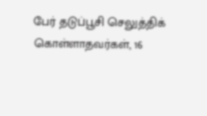பேர் தடுப்பூசி செலுத்திக் கொள்ளாதவர்கள், 16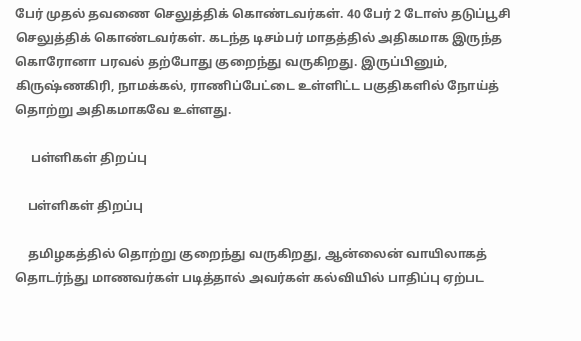பேர் முதல் தவணை செலுத்திக் கொண்டவர்கள். 40 பேர் 2 டோஸ் தடுப்பூசி செலுத்திக் கொண்டவர்கள். கடந்த டிசம்பர் மாதத்தில் அதிகமாக இருந்த கொரோனா பரவல் தற்போது குறைந்து வருகிறது. இருப்பினும், கிருஷ்ணகிரி, நாமக்கல், ராணிப்பேட்டை உள்ளிட்ட பகுதிகளில் நோய்த் தொற்று அதிகமாகவே உள்ளது.

     பள்ளிகள் திறப்பு

    பள்ளிகள் திறப்பு

    தமிழகத்தில் தொற்று குறைந்து வருகிறது, ஆன்லைன் வாயிலாகத் தொடர்ந்து மாணவர்கள் படித்தால் அவர்கள் கல்வியில் பாதிப்பு ஏற்பட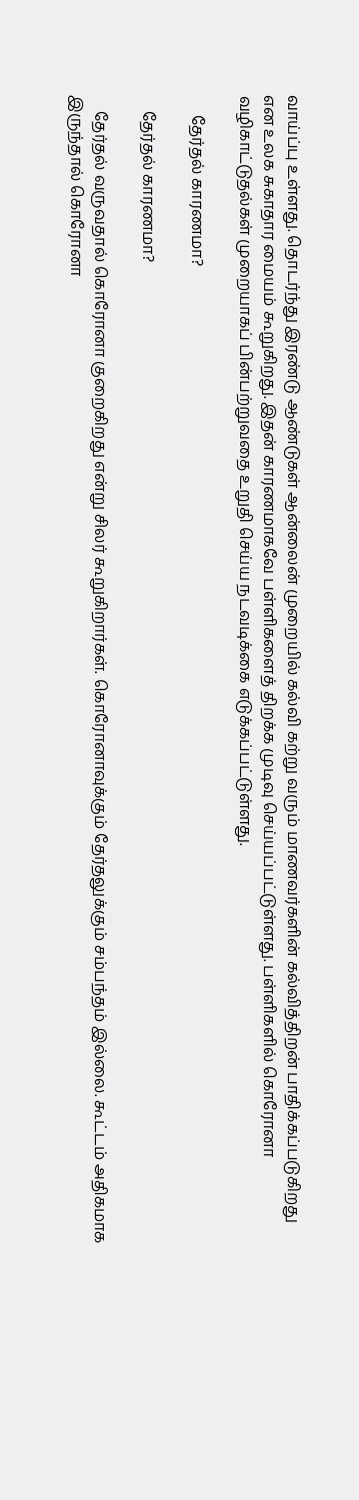வாய்ப்பு உள்ளது. தொடர்ந்து இரண்டு ஆண்டுகள் ஆன்லைன் முறையில் கல்வி கற்று வரும் மாணவர்களின் கல்வித்திறன் பாதிக்கப்படுகிறது என உலக சுகாதார மையம் கூறுகிறது. இதன் காரணமாகவே பள்ளிகளைத் திறக்க முடிவு செய்யப்பட்டுள்ளது. பள்ளிகளில் கொரோனா வழிகாட்டுதல்கள் முறையாகப் பின்பற்றுவதை உறுதி செய்ய நடவடிக்கை எடுக்கப்பட்டுள்ளது.

     தேர்தல் காரணமா?

    தேர்தல் காரணமா?

    தேர்தல் வருவதால் கொரோனா குறைகிறது என்று சிலர் கூறுகிறார்கள். கொரோனாவுக்கும் தேர்தலுக்கும் சம்பந்தம் இல்லை. கூட்டம் அதிகமாக இருந்தால் கொரோனா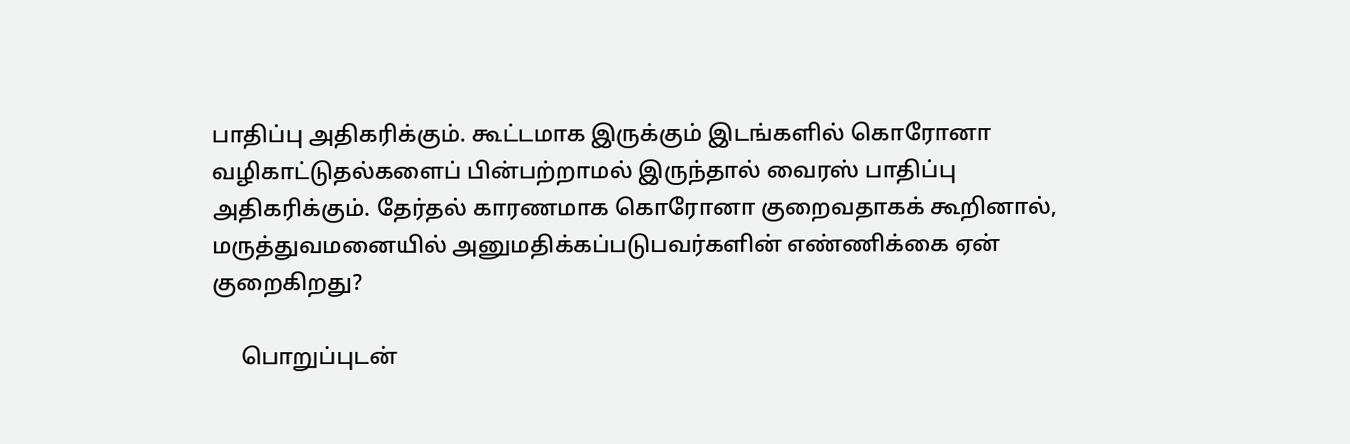பாதிப்பு அதிகரிக்கும். கூட்டமாக இருக்கும் இடங்களில் கொரோனா வழிகாட்டுதல்களைப் பின்பற்றாமல் இருந்தால் வைரஸ் பாதிப்பு அதிகரிக்கும். தேர்தல் காரணமாக கொரோனா குறைவதாகக் கூறினால், மருத்துவமனையில் அனுமதிக்கப்படுபவர்களின் எண்ணிக்கை ஏன் குறைகிறது?

     பொறுப்புடன்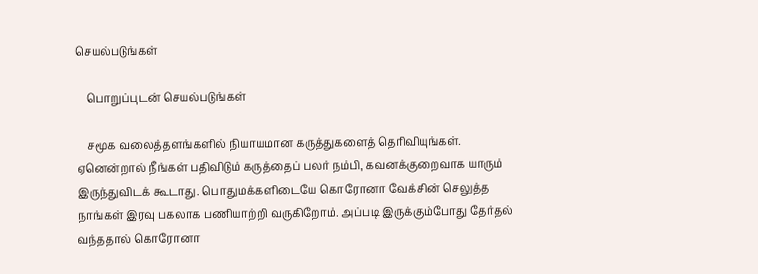செயல்படுங்கள்

    பொறுப்புடன் செயல்படுங்கள்

    சமூக வலைத்தளங்களில் நியாயமான கருத்துகளைத் தெரிவியுங்கள். ஏனென்றால் நீங்கள் பதிவிடும் கருத்தைப் பலர் நம்பி, கவனக்குறைவாக யாரும் இருந்துவிடக் கூடாது. பொதுமக்களிடையே கொரோனா வேக்சின் செலுத்த நாங்கள் இரவு பகலாக பணியாற்றி வருகிறோம். அப்படி இருக்கும்போது தேர்தல் வந்ததால் கொரோனா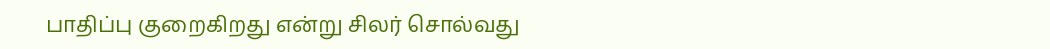பாதிப்பு குறைகிறது என்று சிலர் சொல்வது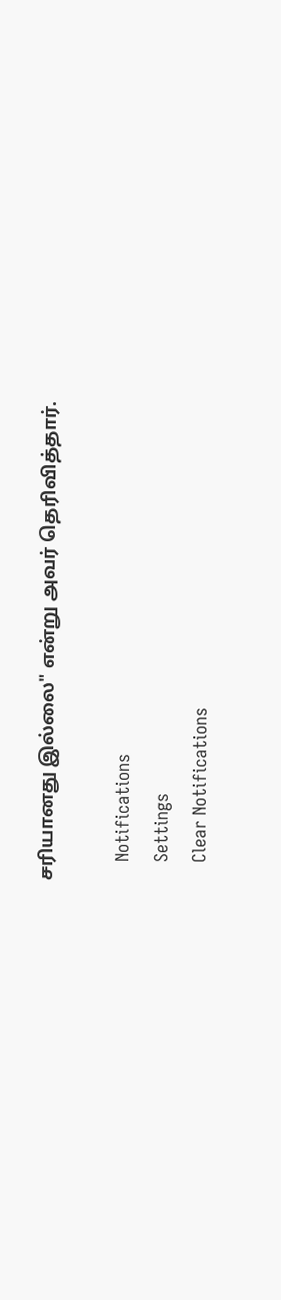சரியானது இல்லை" என்று அவர் தெரிவித்தார்.

    Notifications
    Settings
    Clear Notifications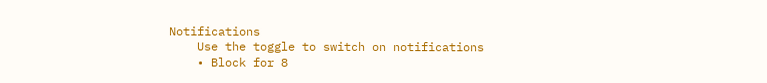Notifications
    Use the toggle to switch on notifications
    • Block for 8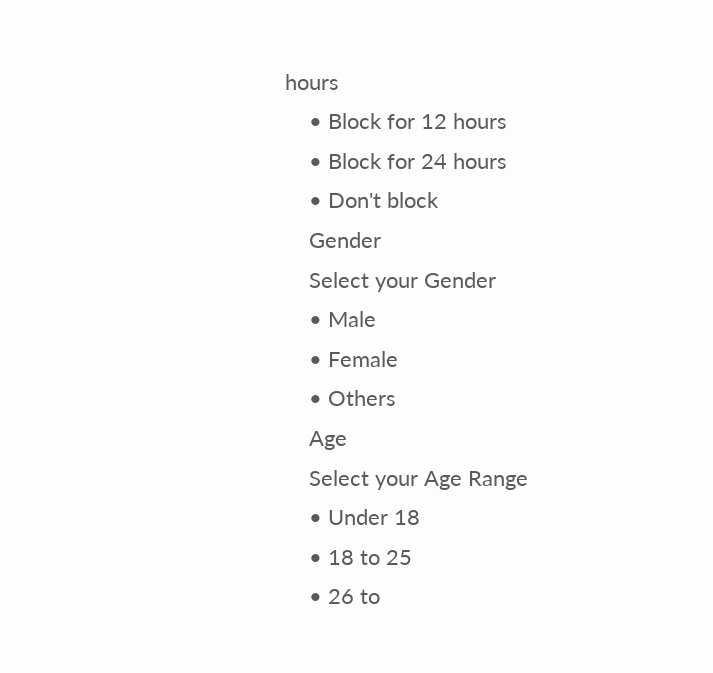hours
    • Block for 12 hours
    • Block for 24 hours
    • Don't block
    Gender
    Select your Gender
    • Male
    • Female
    • Others
    Age
    Select your Age Range
    • Under 18
    • 18 to 25
    • 26 to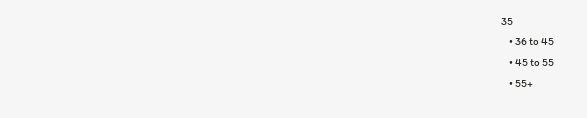35
    • 36 to 45
    • 45 to 55
    • 55+